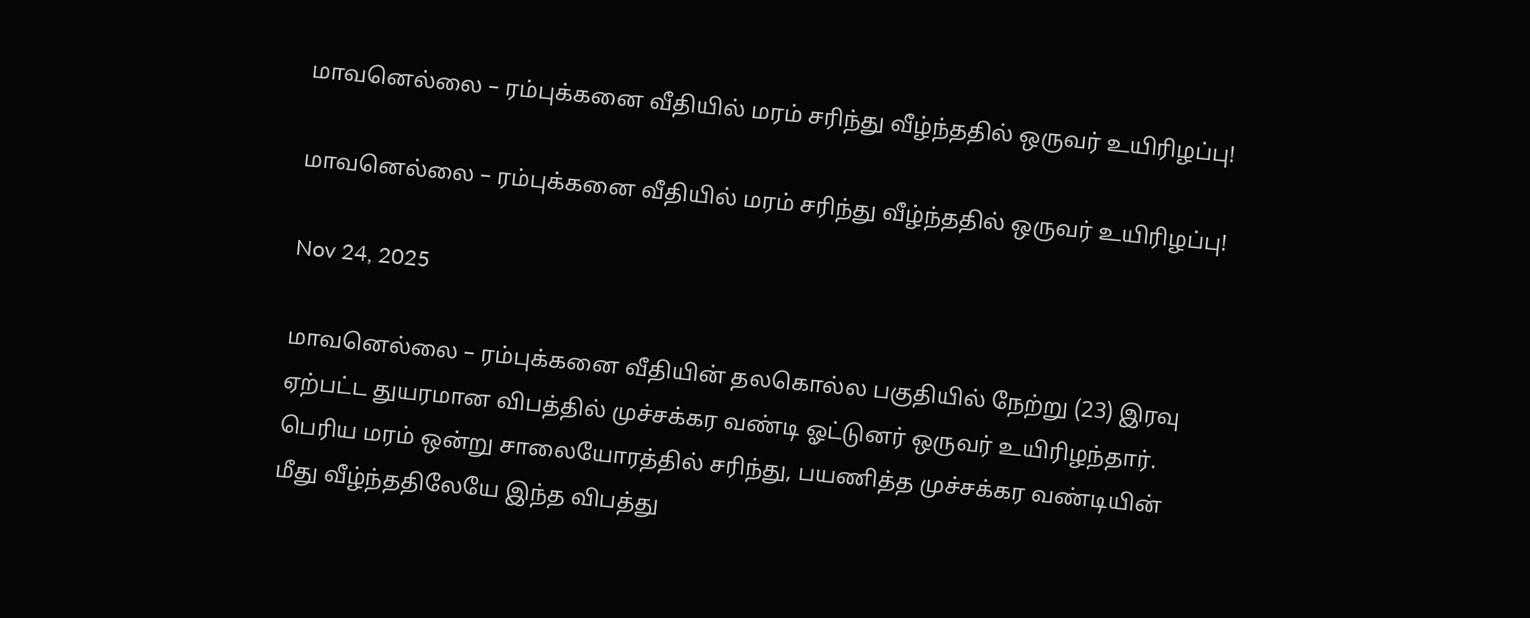மாவனெல்லை – ரம்புக்கனை வீதியில் மரம் சரிந்து வீழ்ந்ததில் ஒருவர் உயிரிழப்பு!

மாவனெல்லை – ரம்புக்கனை வீதியில் மரம் சரிந்து வீழ்ந்ததில் ஒருவர் உயிரிழப்பு!

Nov 24, 2025

மாவனெல்லை – ரம்புக்கனை வீதியின் தலகொல்ல பகுதியில் நேற்று (23) இரவு ஏற்பட்ட துயரமான விபத்தில் முச்சக்கர வண்டி ஓட்டுனர் ஒருவர் உயிரிழந்தார். பெரிய மரம் ஒன்று சாலையோரத்தில் சரிந்து, பயணித்த முச்சக்கர வண்டியின் மீது வீழ்ந்ததிலேயே இந்த விபத்து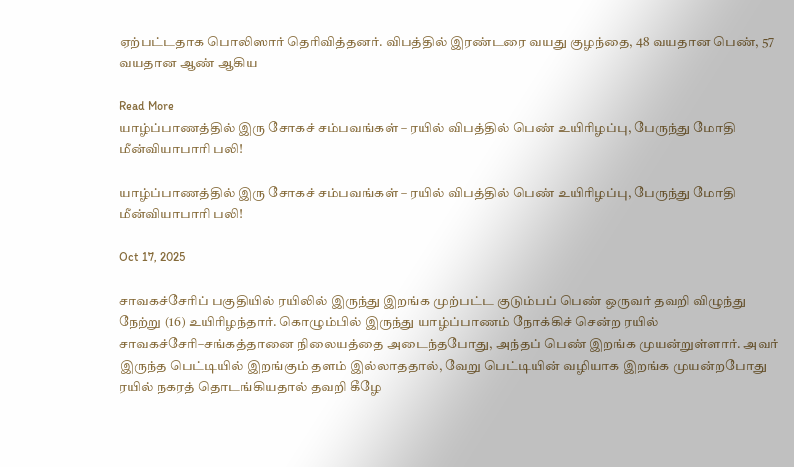ஏற்பட்டதாக பொலிஸார் தெரிவித்தனர். விபத்தில் இரண்டரை வயது குழந்தை, 48 வயதான பெண், 57 வயதான ஆண் ஆகிய

Read More
யாழ்ப்பாணத்தில் இரு சோகச் சம்பவங்கள் – ரயில் விபத்தில் பெண் உயிரிழப்பு, பேருந்து மோதி மீன்வியாபாரி பலி!

யாழ்ப்பாணத்தில் இரு சோகச் சம்பவங்கள் – ரயில் விபத்தில் பெண் உயிரிழப்பு, பேருந்து மோதி மீன்வியாபாரி பலி!

Oct 17, 2025

சாவகச்சேரிப் பகுதியில் ரயிலில் இருந்து இறங்க முற்பட்ட குடும்பப் பெண் ஒருவர் தவறி விழுந்து நேற்று (16) உயிரிழந்தார். கொழும்பில் இருந்து யாழ்ப்பாணம் நோக்கிச் சென்ற ரயில் சாவகச்சேரி–சங்கத்தானை நிலையத்தை அடைந்தபோது, அந்தப் பெண் இறங்க முயன்றுள்ளார். அவர் இருந்த பெட்டியில் இறங்கும் தளம் இல்லாததால், வேறு பெட்டியின் வழியாக இறங்க முயன்றபோது ரயில் நகரத் தொடங்கியதால் தவறி கீழே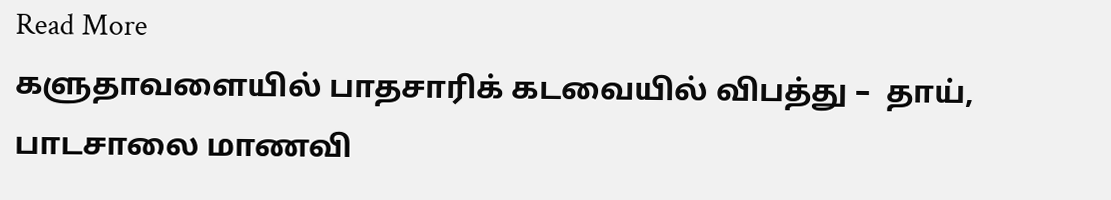Read More
களுதாவளையில் பாதசாரிக் கடவையில் விபத்து –  தாய், பாடசாலை மாணவி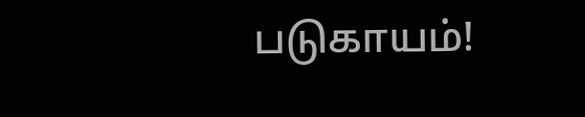படுகாயம்!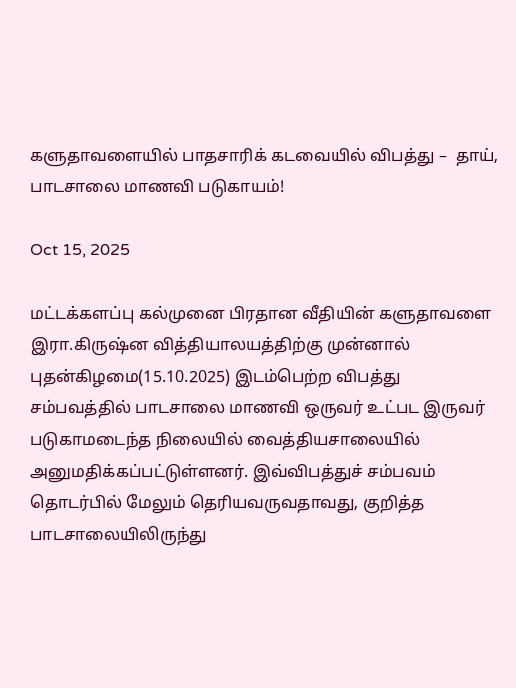களுதாவளையில் பாதசாரிக் கடவையில் விபத்து –  தாய், பாடசாலை மாணவி படுகாயம்!

Oct 15, 2025

மட்டக்களப்பு கல்முனை பிரதான வீதியின் களுதாவளை இரா.கிருஷ்ன வித்தியாலயத்திற்கு முன்னால் புதன்கிழமை(15.10.2025) இடம்பெற்ற விபத்து சம்பவத்தில் பாடசாலை மாணவி ஒருவர் உட்பட இருவர் படுகாமடைந்த நிலையில் வைத்தியசாலையில் அனுமதிக்கப்பட்டுள்ளனர். இவ்விபத்துச் சம்பவம் தொடர்பில் மேலும் தெரியவருவதாவது, குறித்த பாடசாலையிலிருந்து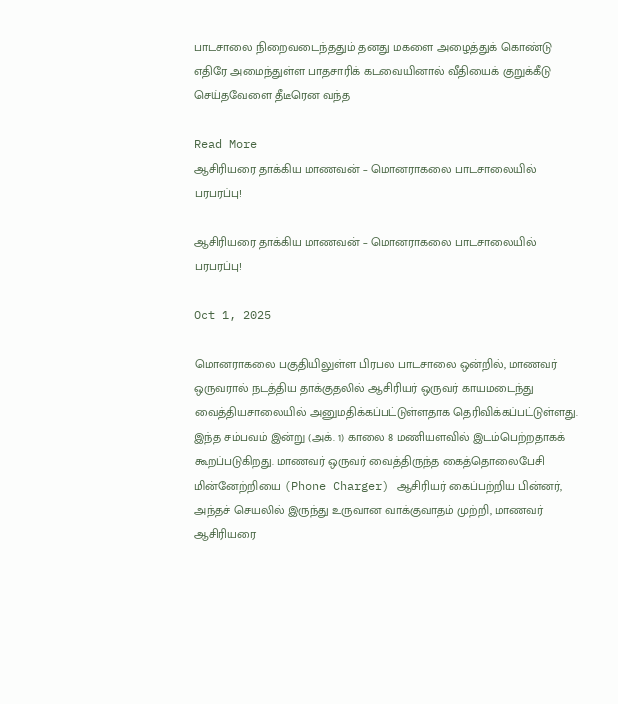பாடசாலை நிறைவடைந்ததும் தனது மகளை அழைத்துக் கொண்டு எதிரே அமைந்துள்ள பாதசாரிக் கடவையினால் வீதியைக் குறுக்கீடு செய்தவேளை தீடீரென வந்த

Read More
ஆசிரியரை தாக்கிய மாணவன் – மொனராகலை பாடசாலையில் பரபரப்பு!

ஆசிரியரை தாக்கிய மாணவன் – மொனராகலை பாடசாலையில் பரபரப்பு!

Oct 1, 2025

மொனராகலை பகுதியிலுள்ள பிரபல பாடசாலை ஒன்றில், மாணவர் ஒருவரால் நடத்திய தாக்குதலில் ஆசிரியர் ஒருவர் காயமடைந்து வைத்தியசாலையில் அனுமதிக்கப்பட்டுள்ளதாக தெரிவிக்கப்பட்டுள்ளது. இந்த சம்பவம் இன்று (அக். 1) காலை 8 மணியளவில் இடம்பெற்றதாகக் கூறப்படுகிறது. மாணவர் ஒருவர் வைத்திருந்த கைத்தொலைபேசி மின்னேற்றியை (Phone Charger) ஆசிரியர் கைப்பற்றிய பின்னர், அந்தச் செயலில் இருந்து உருவான வாக்குவாதம் முற்றி, மாணவர் ஆசிரியரை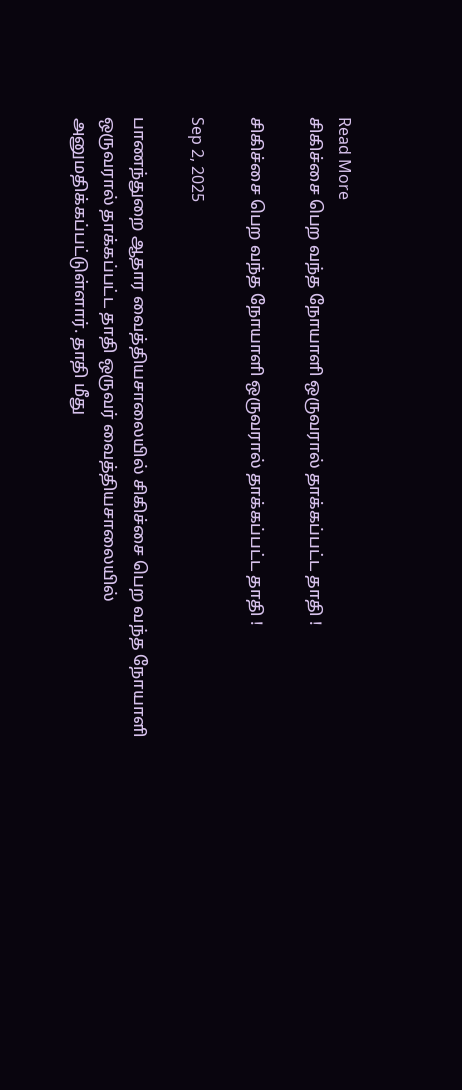Read More
சிகிச்சை பெற வந்த நோயாளி ஒருவரால் தாக்கப்பட்ட தாதி !

சிகிச்சை பெற வந்த நோயாளி ஒருவரால் தாக்கப்பட்ட தாதி !

Sep 2, 2025

பாணந்துறை ஆதார வைத்தியசாலையில் சிகிச்சை பெற வந்த நோயாளி ஒருவரால் தாக்கப்பட்ட தாதி ஒருவர் வைத்தியசாலையில் அனுமதிக்கப்பட்டுள்ளார். தாதி மீது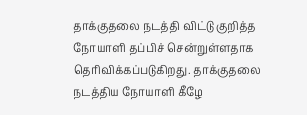தாக்குதலை நடத்தி விட்டு குறித்த நோயாளி தப்பிச் சென்றுள்ளதாக தெரிவிக்கப்படுகிறது. தாக்குதலை நடத்திய நோயாளி கீழே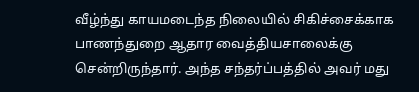வீழ்ந்து காயமடைந்த நிலையில் சிகிச்சைக்காக பாணந்துறை ஆதார வைத்தியசாலைக்கு சென்றிருந்தார். அந்த சந்தர்ப்பத்தில் அவர் மது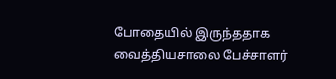போதையில் இருந்ததாக வைத்தியசாலை பேச்சாளர்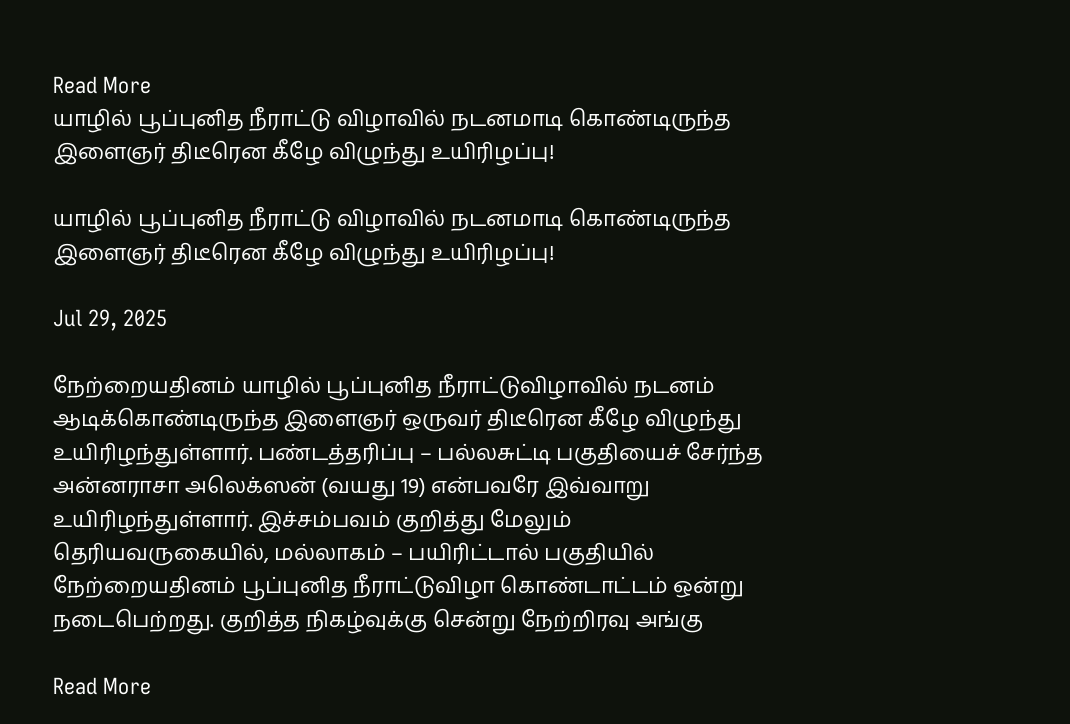Read More
யாழில் பூப்புனித நீராட்டு விழாவில் நடனமாடி கொண்டிருந்த  இளைஞர் திடீரென கீழே விழுந்து உயிரிழப்பு!

யாழில் பூப்புனித நீராட்டு விழாவில் நடனமாடி கொண்டிருந்த  இளைஞர் திடீரென கீழே விழுந்து உயிரிழப்பு!

Jul 29, 2025

நேற்றையதினம் யாழில் பூப்புனித நீராட்டுவிழாவில் நடனம் ஆடிக்கொண்டிருந்த இளைஞர் ஒருவர் திடீரென கீழே விழுந்து உயிரிழந்துள்ளார். பண்டத்தரிப்பு – பல்லசுட்டி பகுதியைச் சேர்ந்த அன்னராசா அலெக்ஸன் (வயது 19) என்பவரே இவ்வாறு உயிரிழந்துள்ளார். இச்சம்பவம் குறித்து மேலும் தெரியவருகையில், மல்லாகம் – பயிரிட்டால் பகுதியில் நேற்றையதினம் பூப்புனித நீராட்டுவிழா கொண்டாட்டம் ஒன்று நடைபெற்றது. குறித்த நிகழ்வுக்கு சென்று நேற்றிரவு அங்கு

Read More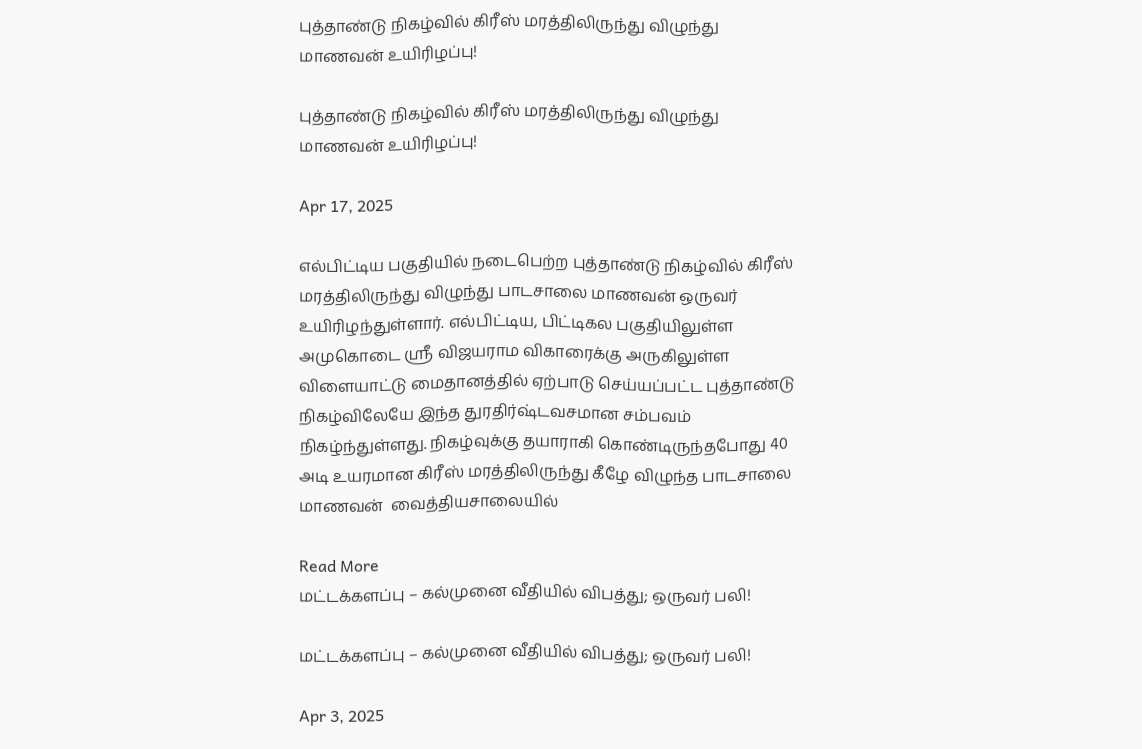புத்தாண்டு நிகழ்வில் கிரீஸ் மரத்திலிருந்து விழுந்து மாணவன் உயிரிழப்பு!

புத்தாண்டு நிகழ்வில் கிரீஸ் மரத்திலிருந்து விழுந்து மாணவன் உயிரிழப்பு!

Apr 17, 2025

எல்பிட்டிய பகுதியில் நடைபெற்ற புத்தாண்டு நிகழ்வில் கிரீஸ் மரத்திலிருந்து விழுந்து பாடசாலை மாணவன் ஒருவர் உயிரிழந்துள்ளார். எல்பிட்டிய, பிட்டிகல பகுதியிலுள்ள அமுகொடை ஸ்ரீ விஜயராம விகாரைக்கு அருகிலுள்ள விளையாட்டு மைதானத்தில் ஏற்பாடு செய்யப்பட்ட புத்தாண்டு நிகழ்விலேயே இந்த துரதிர்ஷ்டவசமான சம்பவம் நிகழ்ந்துள்ளது. நிகழ்வுக்கு தயாராகி கொண்டிருந்தபோது 40 அடி உயரமான கிரீஸ் மரத்திலிருந்து கீழே விழுந்த பாடசாலை மாணவன்  வைத்தியசாலையில்

Read More
மட்டக்களப்பு – கல்முனை வீதியில் விபத்து; ஒருவர் பலி!

மட்டக்களப்பு – கல்முனை வீதியில் விபத்து; ஒருவர் பலி!

Apr 3, 2025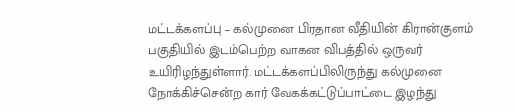மட்டக்களப்பு – கல்முனை பிரதான வீதியின் கிரான்குளம் பகுதியில் இடம்பெற்ற வாகன விபத்தில் ஒருவர் உயிரிழந்துள்ளார். மட்டக்களப்பிலிருந்து கல்முனை நோக்கிச்சென்ற கார் வேகக்கட்டுப்பாட்டை இழந்து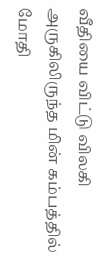வீதியை விட்டு விலகி அருகிலிருந்த மின் கம்பத்தில் மோதி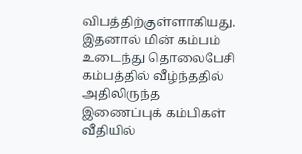விபத்திற்குள்ளாகியது. இதனால் மின் கம்பம் உடைந்து தொலைபேசி கம்பத்தில் வீழ்ந்ததில் அதிலிருந்த இணைப்புக் கம்பிகள் வீதியில்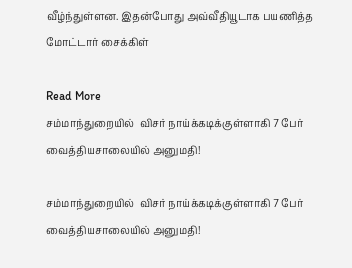வீழ்ந்துள்ளன. இதன்போது அவ்வீதியூடாக பயணித்த மோட்டார் சைக்கிள்

Read More
சம்மாந்துறையில்  விசர் நாய்க்கடிக்குள்ளாகி 7 பேர் வைத்தியசாலையில் அனுமதி!

சம்மாந்துறையில்  விசர் நாய்க்கடிக்குள்ளாகி 7 பேர் வைத்தியசாலையில் அனுமதி!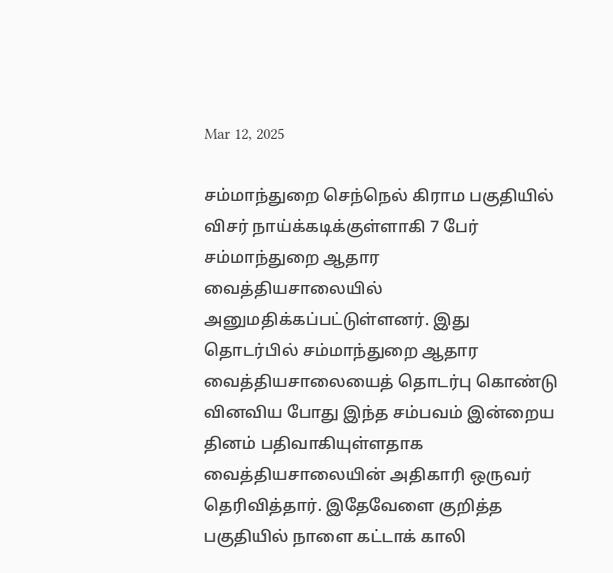Mar 12, 2025

சம்மாந்துறை செந்நெல் கிராம பகுதியில் விசர் நாய்க்கடிக்குள்ளாகி 7 பேர் சம்மாந்துறை ஆதார வைத்தியசாலையில் அனுமதிக்கப்பட்டுள்ளனர். இது தொடர்பில் சம்மாந்துறை ஆதார வைத்தியசாலையைத் தொடர்பு கொண்டு வினவிய போது இந்த சம்பவம் இன்றைய தினம் பதிவாகியுள்ளதாக வைத்தியசாலையின் அதிகாரி ஒருவர் தெரிவித்தார். இதேவேளை குறித்த பகுதியில் நாளை கட்டாக் காலி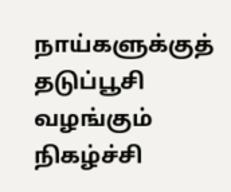நாய்களுக்குத் தடுப்பூசி வழங்கும் நிகழ்ச்சி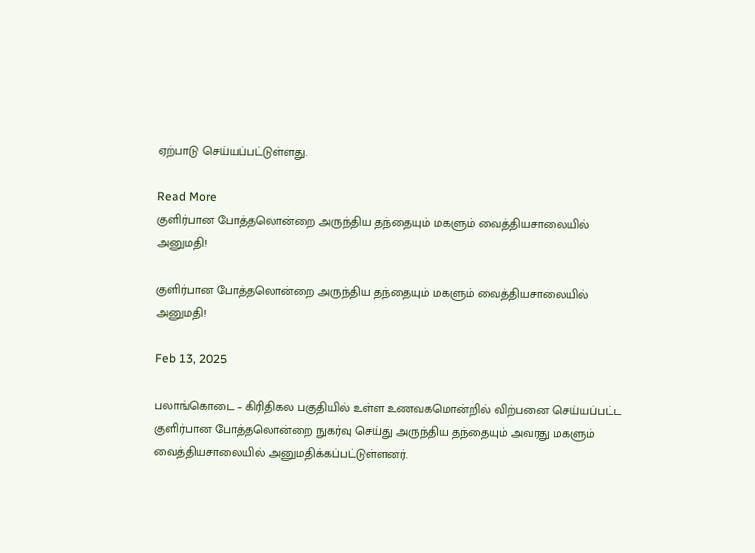ஏற்பாடு செய்யப்பட்டுள்ளது.

Read More
குளிர்பான போத்தலொன்றை அருந்திய தந்தையும் மகளும் வைத்தியசாலையில் அனுமதி!

குளிர்பான போத்தலொன்றை அருந்திய தந்தையும் மகளும் வைத்தியசாலையில் அனுமதி!

Feb 13, 2025

பலாங்கொடை – கிரிதிகல பகுதியில் உள்ள உணவகமொன்றில் விற்பனை செய்யப்பட்ட குளிர்பான போத்தலொன்றை நுகர்வு செய்து அருந்திய தந்தையும் அவரது மகளும் வைத்தியசாலையில் அனுமதிக்கப்பட்டுள்ளனர்.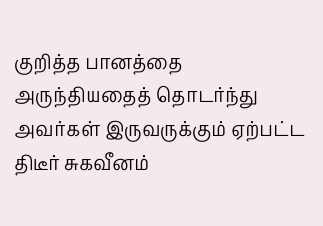குறித்த பானத்தை அருந்தியதைத் தொடர்ந்து அவர்கள் இருவருக்கும் ஏற்பட்ட திடீர் சுகவீனம்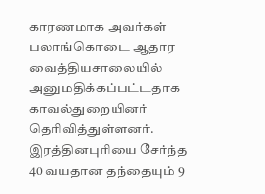காரணமாக அவர்கள் பலாங்கொடை ஆதார வைத்தியசாலையில் அனுமதிக்கப்பட்டதாக காவல்துறையினர் தெரிவித்துள்ளனர். இரத்தினபுரியை சேர்ந்த 40 வயதான தந்தையும் 9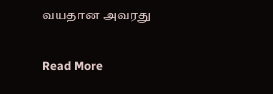வயதான அவரது

Read More